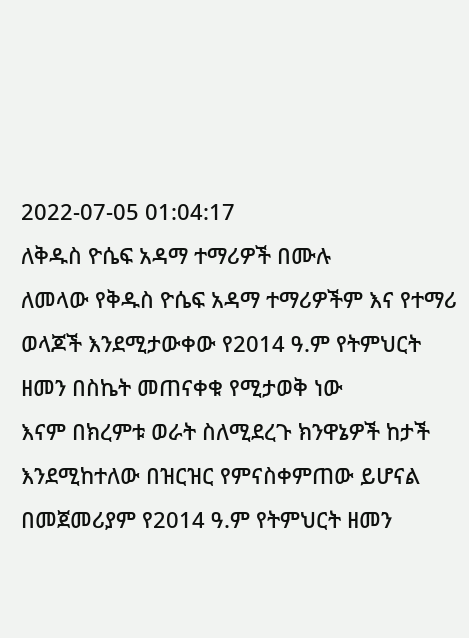2022-07-05 01:04:17
ለቅዱስ ዮሴፍ አዳማ ተማሪዎች በሙሉ
ለመላው የቅዱስ ዮሴፍ አዳማ ተማሪዎችም እና የተማሪ ወላጆች እንደሚታውቀው የ2014 ዓ.ም የትምህርት ዘመን በስኬት መጠናቀቁ የሚታወቅ ነው
እናም በክረምቱ ወራት ስለሚደረጉ ክንዋኔዎች ከታች እንደሚከተለው በዝርዝር የምናስቀምጠው ይሆናል
በመጀመሪያም የ2014 ዓ.ም የትምህርት ዘመን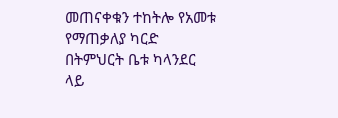መጠናቀቁን ተከትሎ የአመቱ የማጠቃለያ ካርድ በትምህርት ቤቱ ካላንደር ላይ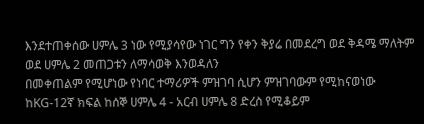እንደተጠቀሰው ሀምሌ 3 ነው የሚያሳየው ነገር ግን የቀን ቅያሬ በመደረግ ወደ ቅዳሜ ማለትም ወደ ሀምሌ 2 መጠጋቱን ለማሳወቅ እንወዳለን
በመቀጠልም የሚሆነው የነባር ተማሪዎች ምዝገባ ሲሆን ምዝገባውም የሚከናወነው ከKG-12ኛ ክፍል ከሰኞ ሀምሌ 4 - አርብ ሀምሌ 8 ድረስ የሚቆይም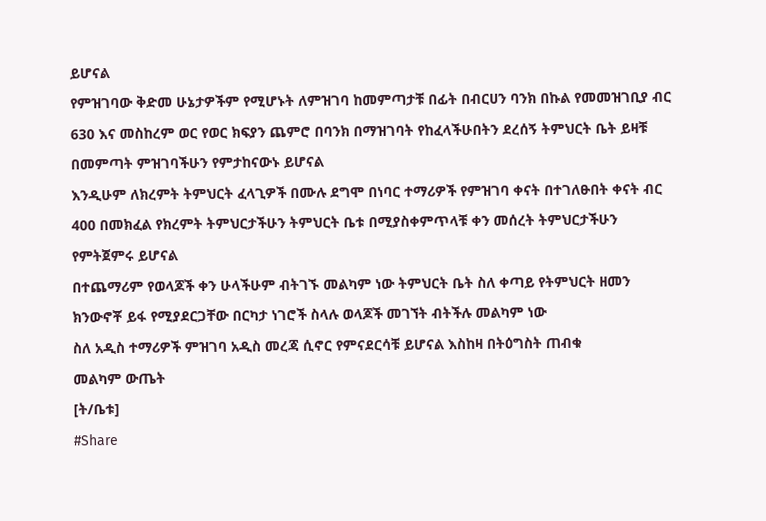ይሆናል
የምዝገባው ቅድመ ሁኔታዎችም የሚሆኑት ለምዝገባ ከመምጣታቹ በፊት በብርሀን ባንክ በኩል የመመዝገቢያ ብር 630 እና መስከረም ወር የወር ክፍያን ጨምሮ በባንክ በማዝገባት የከፈላችሁበትን ደረሰኝ ትምህርት ቤት ይዛቹ በመምጣት ምዝገባችሁን የምታከናውኑ ይሆናል
እንዲሁም ለክረምት ትምህርት ፈላጊዎች በሙሉ ደግሞ በነባር ተማሪዎች የምዝገባ ቀናት በተገለፁበት ቀናት ብር 400 በመክፈል የክረምት ትምህርታችሁን ትምህርት ቤቱ በሚያስቀምጥላቹ ቀን መሰረት ትምህርታችሁን የምትጀምሩ ይሆናል
በተጨማሪም የወላጆች ቀን ሁላችሁም ብትገኙ መልካም ነው ትምህርት ቤት ስለ ቀጣይ የትምህርት ዘመን ክንውኖቾ ይፋ የሚያደርጋቸው በርካታ ነገሮች ስላሉ ወላጆች መገኘት ብትችሉ መልካም ነው
ስለ አዲስ ተማሪዎች ምዝገባ አዲስ መረጃ ሲኖር የምናደርሳቹ ይሆናል እስከዛ በትዕግስት ጠብቁ
መልካም ውጤት
[ት/ቤቱ]
#Share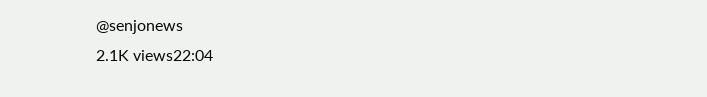@senjonews
2.1K views22:04